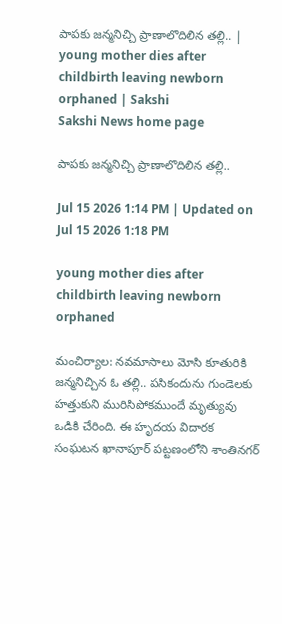పాపకు జన్మనిచ్చి ప్రాణాలొదిలిన తల్లి.. | young mother dies after childbirth leaving newborn orphaned | Sakshi
Sakshi News home page

పాపకు జన్మనిచ్చి ప్రాణాలొదిలిన తల్లి..

Jul 15 2026 1:14 PM | Updated on Jul 15 2026 1:18 PM

young mother dies after childbirth leaving newborn orphaned

మంచిర్యాల: నవమాసాలు మోసి కూతురికి జన్మనిచ్చిన ఓ తల్లి.. పసికందును గుండెలకు హత్తుకుని మురిసిపోకముందే మృత్యువు ఒడికి చేరింది. ఈ హృదయ విదారక సంఘటన ఖానాపూర్‌ పట్టణంలోని శాంతినగర్‌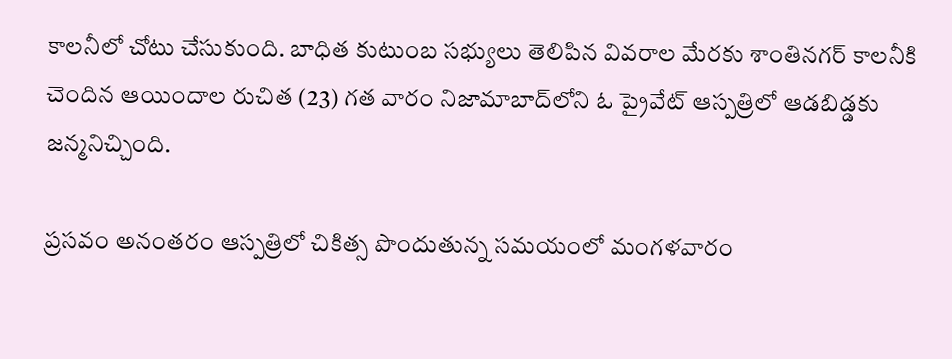కాలనీలో చోటు చేసుకుంది. బాధిత కుటుంబ సభ్యులు తెలిపిన వివరాల మేరకు శాంతినగర్‌ కాలనీకి చెందిన ఆయిందాల రుచిత (23) గత వారం నిజామాబాద్‌లోని ఓ ప్రైవేట్‌ ఆస్పత్రిలో ఆడబిడ్డకు జన్మనిచ్చింది.

ప్రసవం అనంతరం ఆస్పత్రిలో చికిత్స పొందుతున్న సమయంలో మంగళవారం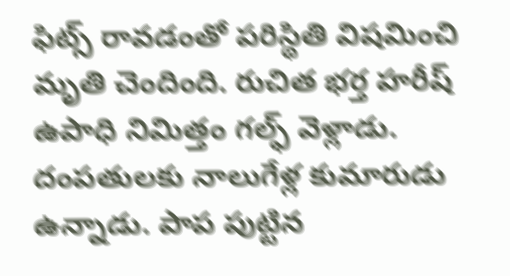ఫిట్స్‌ రావడంతో పరిస్థితి విషమించి మృతి చెందింది. రుచిత భర్త హరీష్‌ ఉపాధి నిమిత్తం గల్ఫ్‌ వెళ్లాడు. దంపతులకు నాలుగేళ్ల కుమారుడు ఉన్నాడు. పాప పుట్టిన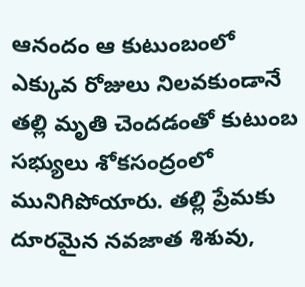ఆనందం ఆ కుటుంబంలో ఎక్కువ రోజులు నిలవకుండానే తల్లి మృతి చెందడంతో కుటుంబ సభ్యులు శోకసంద్రంలో మునిగిపోయారు. తల్లి ప్రేమకు దూరమైన నవజాత శిశువు,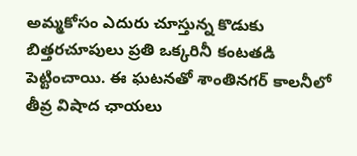అమ్మకోసం ఎదురు చూస్తున్న కొడుకు బిత్తరచూపులు ప్రతి ఒక్కరినీ కంటతడి పెట్టించాయి. ఈ ఘటనతో శాంతినగర్‌ కాలనీలో తీవ్ర విషాద ఛాయలు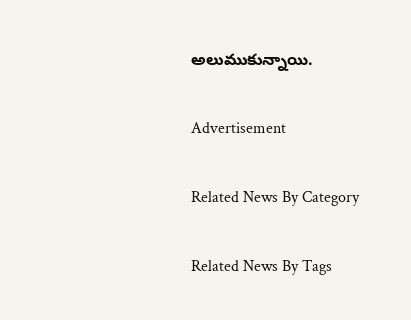అలుముకున్నాయి.

Advertisement

Related News By Category

Related News By Tags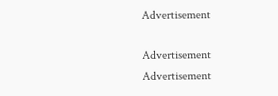Advertisement

Advertisement
Advertisement